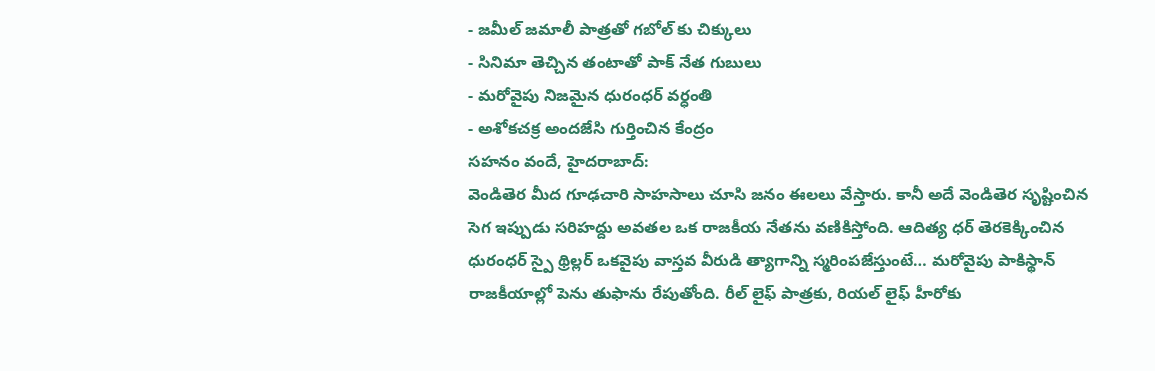- జమీల్ జమాలీ పాత్రతో గబోల్ కు చిక్కులు
- సినిమా తెచ్చిన తంటాతో పాక్ నేత గుబులు
- మరోవైపు నిజమైన ధురంధర్ వర్ధంతి
- అశోకచక్ర అందజేసి గుర్తించిన కేంద్రం
సహనం వందే, హైదరాబాద్:
వెండితెర మీద గూఢచారి సాహసాలు చూసి జనం ఈలలు వేస్తారు. కానీ అదే వెండితెర సృష్టించిన సెగ ఇప్పుడు సరిహద్దు అవతల ఒక రాజకీయ నేతను వణికిస్తోంది. ఆదిత్య ధర్ తెరకెక్కించిన ధురంధర్ స్పై థ్రిల్లర్ ఒకవైపు వాస్తవ వీరుడి త్యాగాన్ని స్మరింపజేస్తుంటే… మరోవైపు పాకిస్థాన్ రాజకీయాల్లో పెను తుఫాను రేపుతోంది. రీల్ లైఫ్ పాత్రకు, రియల్ లైఫ్ హీరోకు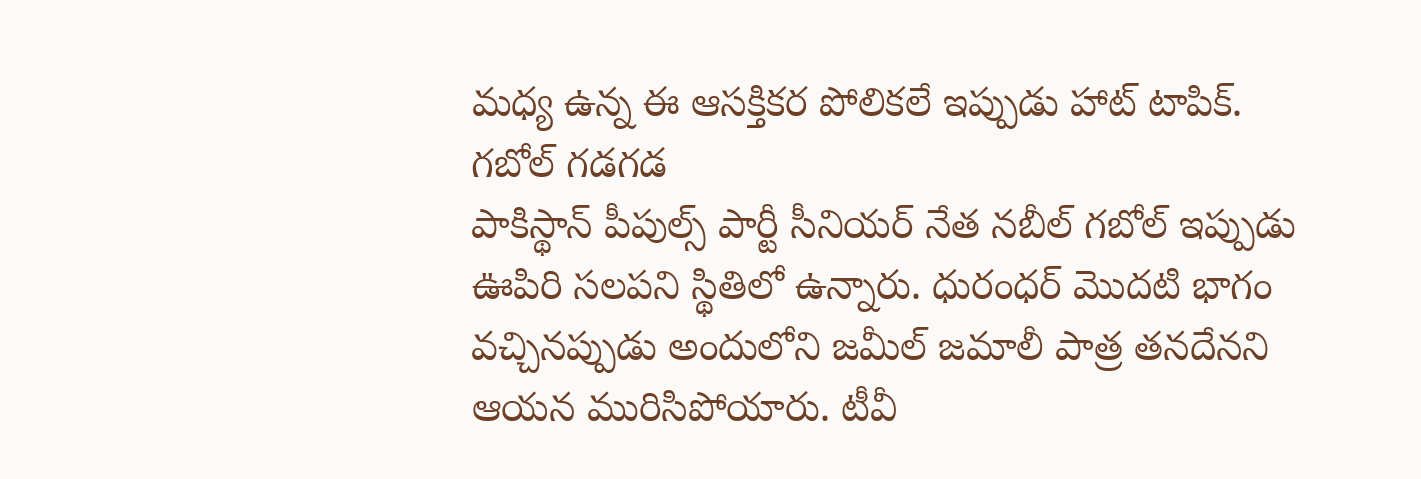మధ్య ఉన్న ఈ ఆసక్తికర పోలికలే ఇప్పుడు హాట్ టాపిక్.
గబోల్ గడగడ
పాకిస్థాన్ పీపుల్స్ పార్టీ సీనియర్ నేత నబీల్ గబోల్ ఇప్పుడు ఊపిరి సలపని స్థితిలో ఉన్నారు. ధురంధర్ మొదటి భాగం వచ్చినప్పుడు అందులోని జమీల్ జమాలీ పాత్ర తనదేనని ఆయన మురిసిపోయారు. టీవీ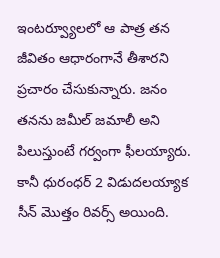ఇంటర్వ్యూలలో ఆ పాత్ర తన జీవితం ఆధారంగానే తీశారని ప్రచారం చేసుకున్నారు. జనం తనను జమీల్ జమాలీ అని పిలుస్తుంటే గర్వంగా ఫీలయ్యారు. కానీ ధురంధర్ 2 విడుదలయ్యాక సీన్ మొత్తం రివర్స్ అయింది.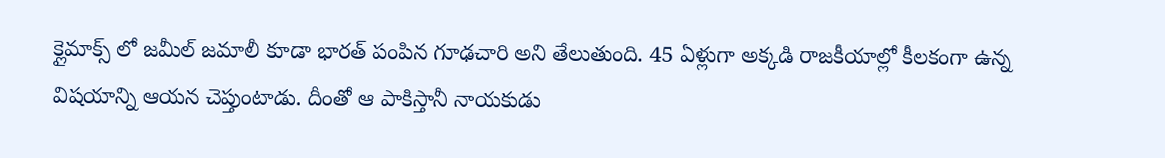క్లైమాక్స్ లో జమీల్ జమాలీ కూడా భారత్ పంపిన గూఢచారి అని తేలుతుంది. 45 ఏళ్లుగా అక్కడి రాజకీయాల్లో కీలకంగా ఉన్న విషయాన్ని ఆయన చెప్తుంటాడు. దీంతో ఆ పాకిస్తానీ నాయకుడు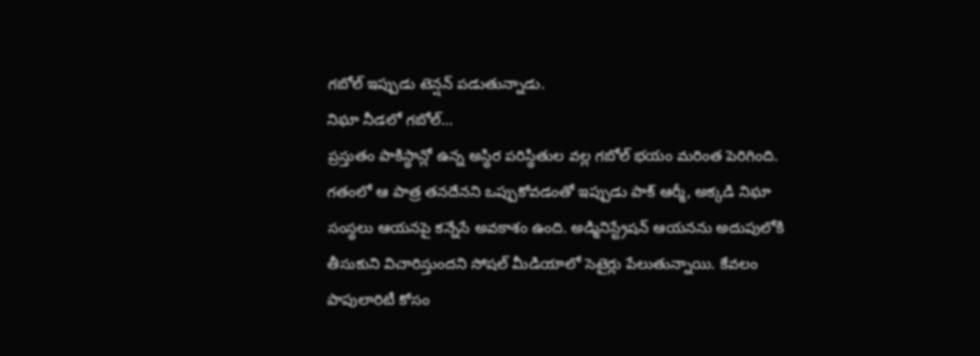గబోల్ ఇప్పుడు టెన్షన్ పడుతున్నాడు.
నిఘా నీడలో గబోల్…
ప్రస్తుతం పాకిస్థాన్లో ఉన్న అస్థిర పరిస్థితుల వల్ల గబోల్ భయం మరింత పెరిగింది. గతంలో ఆ పాత్ర తనదేనని ఒప్పుకోవడంతో ఇప్పుడు పాక్ ఆర్మీ, అక్కడి నిఘా సంస్థలు ఆయనపై కన్నేసే అవకాశం ఉంది. అడ్మినిస్ట్రేషన్ ఆయనను అదుపులోకి తీసుకుని విచారిస్తుందని సోషల్ మీడియాలో సెటైర్లు పేలుతున్నాయి. కేవలం పాపులారిటీ కోసం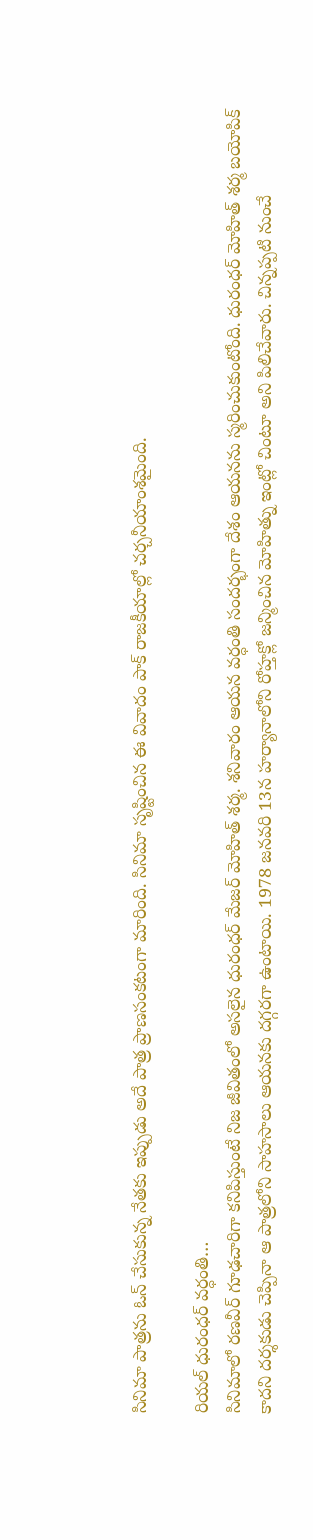సినిమా పాత్రను ఓన్ చేసుకున్న నేతకు ఇప్పుడు అదే పాత్ర ప్రాణసంకటంగా మారింది. సినిమా సృష్టించిన ఈ వివాదం పాక్ రాజకీయాల్లో చర్చనీయాంశమైంది.

రియల్ ధురంధర్ వర్ధంతి…
సినిమాలో రణవీర్ గూఢచారిగా కనిపిస్తుంటే నిజ జీవితంలో అసలైన ధురంధర్ మేజర్ మోహిత్ శర్మ. శనివారం ఆయన వర్ధంతి సందర్భంగా దేశం ఆయనను స్మరించుకుంటోంది. ధురంధర్ మోహిత్ శర్మ బయోపిక్ కాదని దర్శకుడు చెప్పినా ఆ పాత్రలోని సాహసాలు ఆయనకు దగ్గరగా ఉంటాయి. 1978 జనవరి 13న హర్యానాలోని రోహ్తక్లో జన్మించిన మోహిత్ను ఇంట్లో చింటూ అని పిలిచేవారు. చిన్నప్పటి నుంచే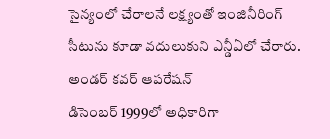సైన్యంలో చేరాలనే లక్ష్యంతో ఇంజినీరింగ్ సీటును కూడా వదులుకుని ఎన్డీఏలో చేరారు.
అండర్ కవర్ ఆపరేషన్
డిసెంబర్ 1999లో అధికారిగా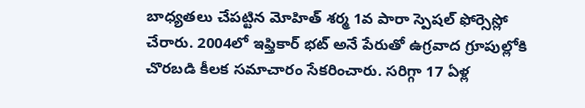బాధ్యతలు చేపట్టిన మోహిత్ శర్మ 1వ పారా స్పెషల్ ఫోర్సెస్లో చేరారు. 2004లో ఇఫ్తికార్ భట్ అనే పేరుతో ఉగ్రవాద గ్రూపుల్లోకి చొరబడి కీలక సమాచారం సేకరించారు. సరిగ్గా 17 ఏళ్ల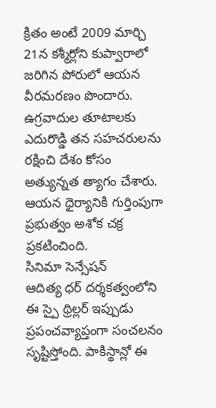క్రితం అంటే 2009 మార్చి 21న కశ్మీర్లోని కుప్వారాలో జరిగిన పోరులో ఆయన వీరమరణం పొందారు. ఉగ్రవాదుల తూటాలకు ఎదురొడ్డి తన సహచరులను రక్షించి దేశం కోసం అత్యున్నత త్యాగం చేశారు. ఆయన ధైర్యానికి గుర్తింపుగా ప్రభుత్వం అశోక చక్ర ప్రకటించింది.
సినిమా సెన్సేషన్
ఆదిత్య ధర్ దర్శకత్వంలోని ఈ స్పై థ్రిల్లర్ ఇప్పుడు ప్రపంచవ్యాప్తంగా సంచలనం సృష్టిస్తోంది. పాకిస్థాన్లో ఈ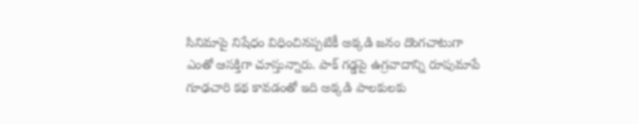సినిమాపై నిషేధం విధించినప్పటికీ అక్కడి జనం దొంగచాటుగా ఎంతో ఆసక్తిగా చూస్తున్నారు. పాక్ గడ్డపై ఉగ్రవాదాన్ని రూపుమాపే గూఢచారి కథ కావడంతో ఇది అక్కడి పాలకులకు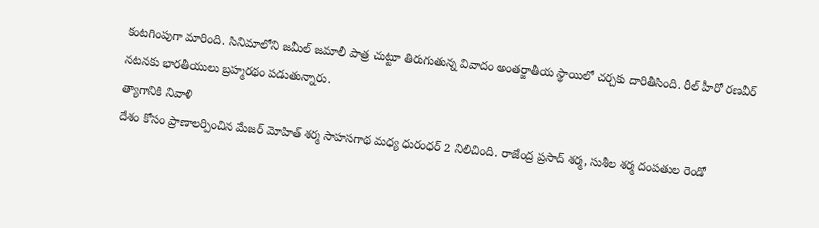కంటగింపుగా మారింది. సినిమాలోని జమీల్ జమాలీ పాత్ర చుట్టూ తిరుగుతున్న వివాదం అంతర్జాతీయ స్థాయిలో చర్చకు దారితీసింది. రీల్ హీరో రణవీర్ నటనకు భారతీయులు బ్రహ్మరథం పడుతున్నారు.
త్యాగానికి నివాళి
దేశం కోసం ప్రాణాలర్పించిన మేజర్ మోహిత్ శర్మ సాహసగాథ మధ్య ధురంధర్ 2 నిలిచింది. రాజేంద్ర ప్రసాద్ శర్మ, సుశీల శర్మ దంపతుల రెండో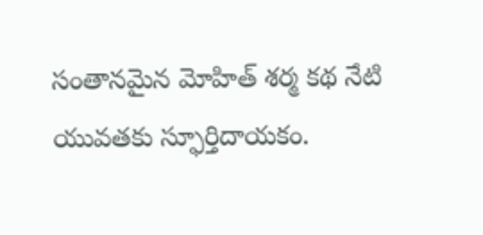సంతానమైన మోహిత్ శర్మ కథ నేటి యువతకు స్ఫూర్తిదాయకం.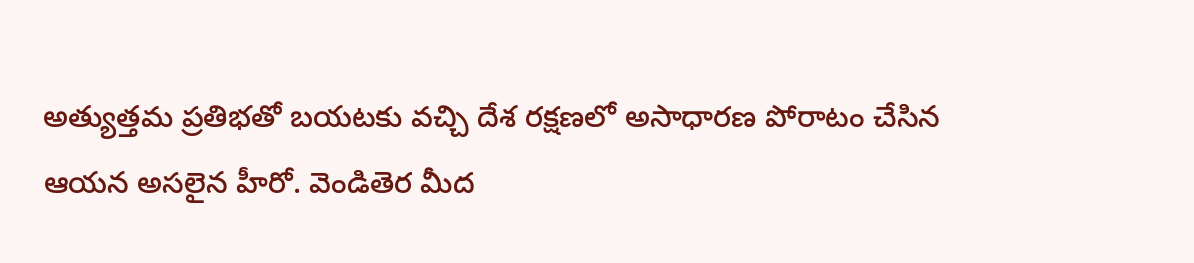అత్యుత్తమ ప్రతిభతో బయటకు వచ్చి దేశ రక్షణలో అసాధారణ పోరాటం చేసిన ఆయన అసలైన హీరో. వెండితెర మీద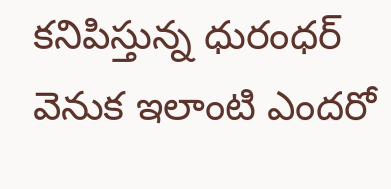కనిపిస్తున్న ధురంధర్ వెనుక ఇలాంటి ఎందరో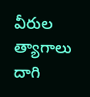వీరుల త్యాగాలు దాగి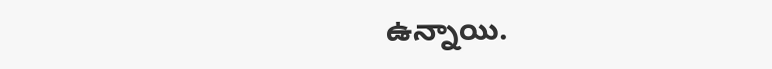ఉన్నాయి.